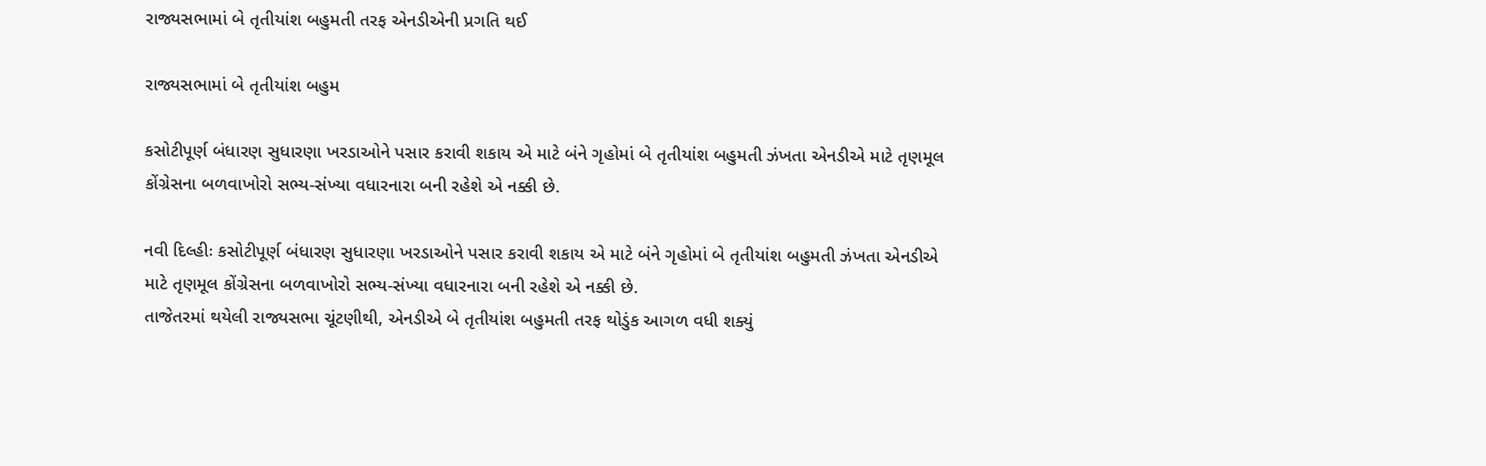રાજ્યસભામાં બે તૃતીયાંશ બહુમતી તરફ એનડીએની પ્રગતિ થઈ

રાજ્યસભામાં બે તૃતીયાંશ બહુમ

કસોટીપૂર્ણ બંધારણ સુધારણા ખરડાઓને પસાર કરાવી શકાય એ માટે બંને ગૃહોમાં બે તૃતીયાંશ બહુમતી ઝંખતા એનડીએ માટે તૃણમૂલ કોંગ્રેસના બળવાખોરો સભ્ય-સંખ્યા વધારનારા બની રહેશે એ નક્કી છે.

નવી દિલ્હીઃ કસોટીપૂર્ણ બંધારણ સુધારણા ખરડાઓને પસાર કરાવી શકાય એ માટે બંને ગૃહોમાં બે તૃતીયાંશ બહુમતી ઝંખતા એનડીએ માટે તૃણમૂલ કોંગ્રેસના બળવાખોરો સભ્ય-સંખ્યા વધારનારા બની રહેશે એ નક્કી છે.
તાજેતરમાં થયેલી રાજ્યસભા ચૂંટણીથી, એનડીએ બે તૃતીયાંશ બહુમતી તરફ થોડુંક આગળ વધી શક્યું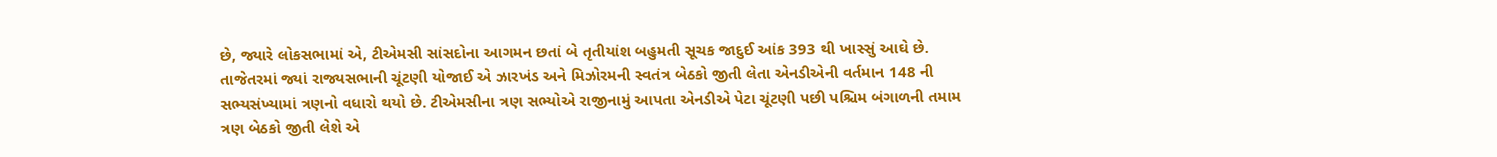છે, જ્યારે લોકસભામાં એ, ટીએમસી સાંસદોના આગમન છતાં બે તૃતીયાંશ બહુમતી સૂચક જાદુઈ આંક 393 થી ખાસ્સું આઘે છે.
તાજેતરમાં જ્યાં રાજ્યસભાની ચૂંટણી યોજાઈ એ ઝારખંડ અને મિઝોરમની સ્વતંત્ર બેઠકો જીતી લેતા એનડીએની વર્તમાન 148 ની સભ્યસંખ્યામાં ત્રણનો વધારો થયો છે. ટીએમસીના ત્રણ સભ્યોએ રાજીનામું આપતા એનડીએ પેટા ચૂંટણી પછી પશ્ચિમ બંગાળની તમામ ત્રણ બેઠકો જીતી લેશે એ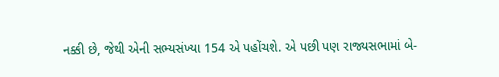નક્કી છે, જેથી એની સભ્યસંખ્યા 154 એ પહોંચશે. એ પછી પણ રાજ્યસભામાં બે-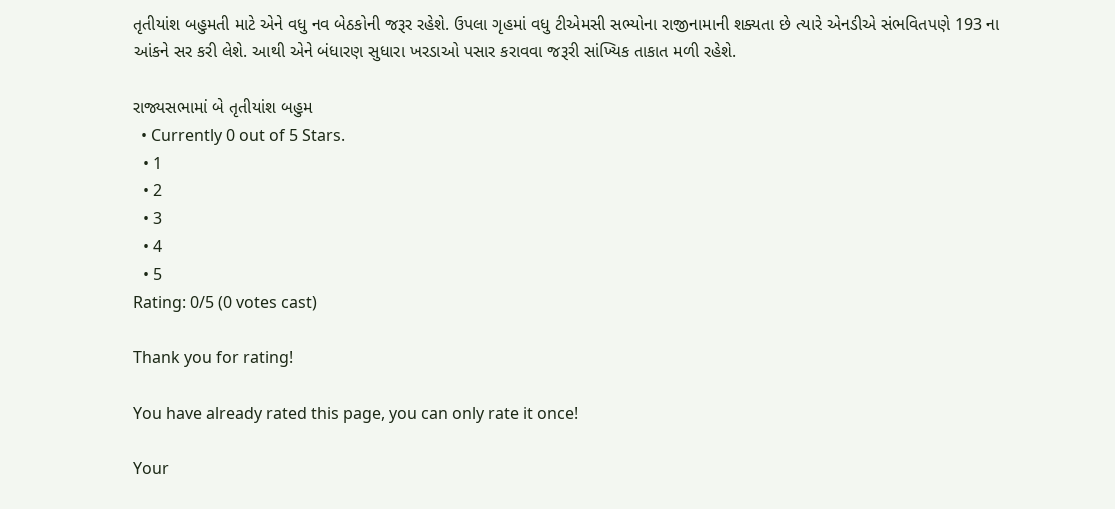તૃતીયાંશ બહુમતી માટે એને વધુ નવ બેઠકોની જરૂર રહેશે. ઉપલા ગૃહમાં વધુ ટીએમસી સભ્યોના રાજીનામાની શક્યતા છે ત્યારે એનડીએ સંભવિતપણે 193 ના આંકને સર કરી લેશે. આથી એને બંધારણ સુધારા ખરડાઓ પસાર કરાવવા જરૂરી સાંખ્યિક તાકાત મળી રહેશે.

રાજ્યસભામાં બે તૃતીયાંશ બહુમ
  • Currently 0 out of 5 Stars.
  • 1
  • 2
  • 3
  • 4
  • 5
Rating: 0/5 (0 votes cast)

Thank you for rating!

You have already rated this page, you can only rate it once!

Your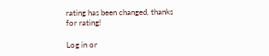rating has been changed, thanks for rating!

Log in or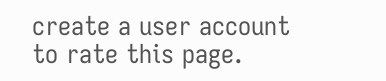create a user account to rate this page.